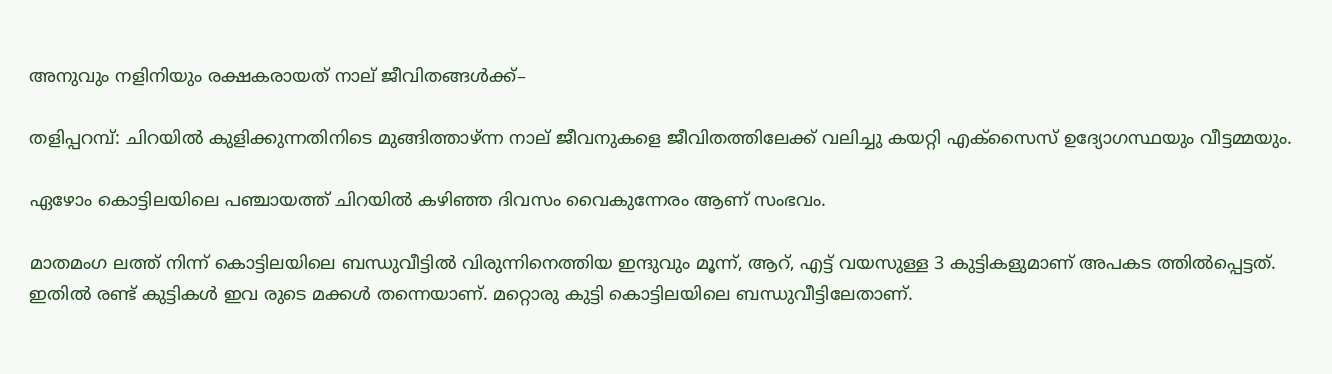അനുവും നളിനിയും രക്ഷകരായത് നാല് ജീവിതങ്ങള്‍ക്ക്–

തളിപ്പറമ്പ്: ചിറയില്‍ കുളിക്കുന്നതിനിടെ മുങ്ങിത്താഴ്ന്ന നാല് ജീവനുകളെ ജീവിതത്തിലേക്ക് വലിച്ചു കയറ്റി എക്‌സൈസ് ഉദ്യോഗസ്ഥയും വീട്ടമ്മയും.

ഏഴോം കൊട്ടിലയിലെ പഞ്ചായത്ത് ചിറയില്‍ കഴിഞ്ഞ ദിവസം വൈകുന്നേരം ആണ് സംഭവം.

മാതമംഗ ലത്ത് നിന്ന് കൊട്ടിലയിലെ ബന്ധുവീട്ടില്‍ വിരുന്നിനെത്തിയ ഇന്ദുവും മൂന്ന്, ആറ്, എട്ട് വയസുള്ള 3 കുട്ടികളുമാണ് അപകട ത്തില്‍പ്പെട്ടത്. ഇതില്‍ രണ്ട് കുട്ടികള്‍ ഇവ രുടെ മക്കള്‍ തന്നെയാണ്. മറ്റൊരു കുട്ടി കൊട്ടിലയിലെ ബന്ധുവീട്ടിലേതാണ്.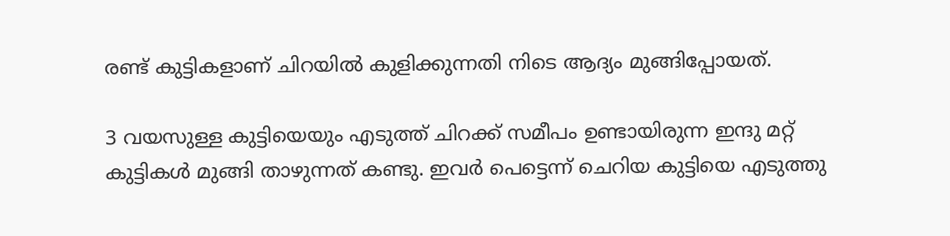രണ്ട് കുട്ടികളാണ് ചിറയില്‍ കുളിക്കുന്നതി നിടെ ആദ്യം മുങ്ങിപ്പോയത്.

3 വയസുള്ള കുട്ടിയെയും എടുത്ത് ചിറക്ക് സമീപം ഉണ്ടായിരുന്ന ഇന്ദു മറ്റ് കുട്ടികള്‍ മുങ്ങി താഴുന്നത് കണ്ടു. ഇവര്‍ പെട്ടെന്ന് ചെറിയ കുട്ടിയെ എടുത്തു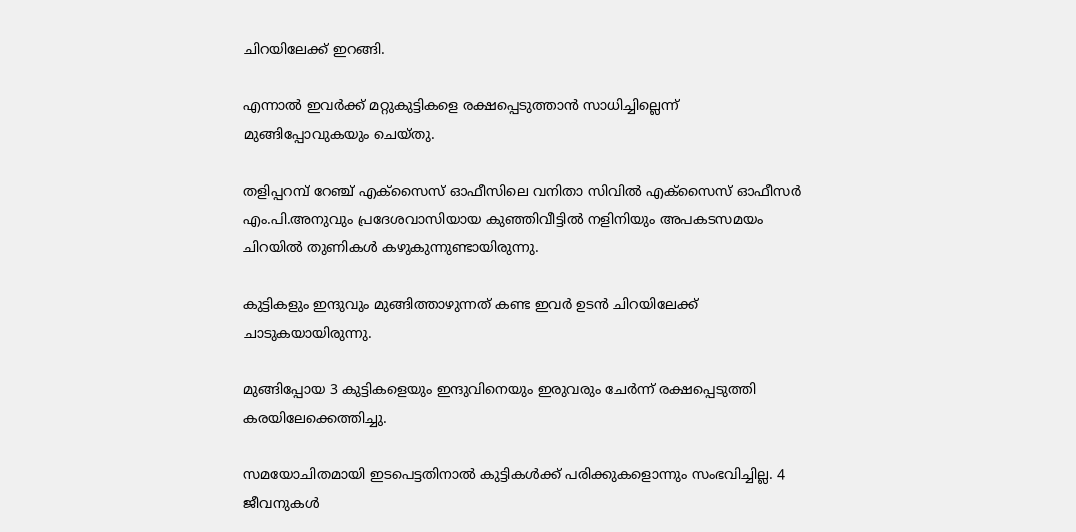ചിറയിലേക്ക് ഇറങ്ങി.

എന്നാല്‍ ഇവര്‍ക്ക് മറ്റുകുട്ടികളെ രക്ഷപ്പെടുത്താന്‍ സാധിച്ചില്ലെന്ന് മുങ്ങിപ്പോവുകയും ചെയ്തു.

തളിപ്പറമ്പ് റേഞ്ച് എക്‌സൈസ് ഓഫീസിലെ വനിതാ സിവില്‍ എക്‌സൈസ് ഓഫീസര്‍ എം.പി.അനുവും പ്രദേശവാസിയായ കുഞ്ഞിവീട്ടില്‍ നളിനിയും അപകടസമയം ചിറയില്‍ തുണികള്‍ കഴുകുന്നുണ്ടായിരുന്നു.

കുട്ടികളും ഇന്ദുവും മുങ്ങിത്താഴുന്നത് കണ്ട ഇവര്‍ ഉടന്‍ ചിറയിലേക്ക് ചാടുകയായിരുന്നു.

മുങ്ങിപ്പോയ 3 കുട്ടികളെയും ഇന്ദുവിനെയും ഇരുവരും ചേര്‍ന്ന് രക്ഷപ്പെടുത്തി കരയിലേക്കെത്തിച്ചു.

സമയോചിതമായി ഇടപെട്ടതിനാല്‍ കുട്ടികള്‍ക്ക് പരിക്കുകളൊന്നും സംഭവിച്ചില്ല. 4 ജീവനുകള്‍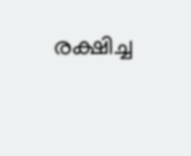രക്ഷിച്ച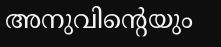അനുവിന്റെയും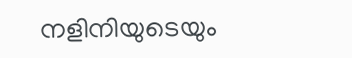നളിനിയുടെയും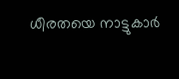ധീരതയെ നാട്ടുകാര്‍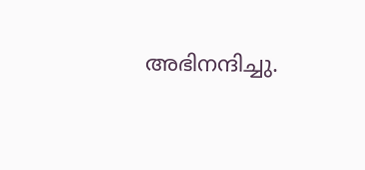അഭിനന്ദിച്ചു.